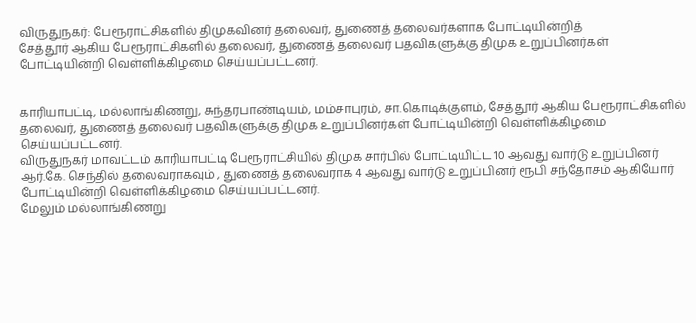விருதுநகர்: பேரூராட்சிகளில் திமுகவினர் தலைவர், துணைத் தலைவர்களாக போட்டியின்றித்
சேத்தூர் ஆகிய பேரூராட்சிகளில் தலைவர், துணைத் தலைவர் பதவிகளுக்கு திமுக உறுப்பினர்கள் போட்டியின்றி வெள்ளிக்கிழமை செய்யப்பட்டனர்.


காரியாபட்டி, மல்லாங்கிணறு, சுந்தரபாண்டியம், மம்சாபுரம், சா.கொடிக்குளம், சேத்தூர் ஆகிய பேரூராட்சிகளில் தலைவர், துணைத் தலைவர் பதவிகளுக்கு திமுக உறுப்பினர்கள் போட்டியின்றி வெள்ளிக்கிழமை செய்யப்பட்டனர்.
விருதுநகர் மாவட்டம் காரியாபட்டி பேரூராட்சியில் திமுக சார்பில் போட்டியிட்ட 10 ஆவது வார்டு உறுப்பினர் ஆர்.கே. செந்தில் தலைவராகவும் , துணைத் தலைவராக 4 ஆவது வார்டு உறுப்பினர் ரூபி சந்தோசம் ஆகியோர் போட்டியின்றி வெள்ளிக்கிழமை செய்யப்பட்டனர்.
மேலும் மல்லாங்கிணறு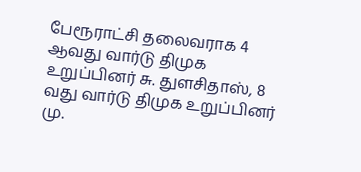பேரூராட்சி தலைவராக 4 ஆவது வார்டு திமுக உறுப்பினர் சு. துளசிதாஸ், 8 வது வார்டு திமுக உறுப்பினர் மு.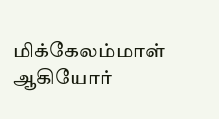மிக்கேலம்மாள் ஆகியோர்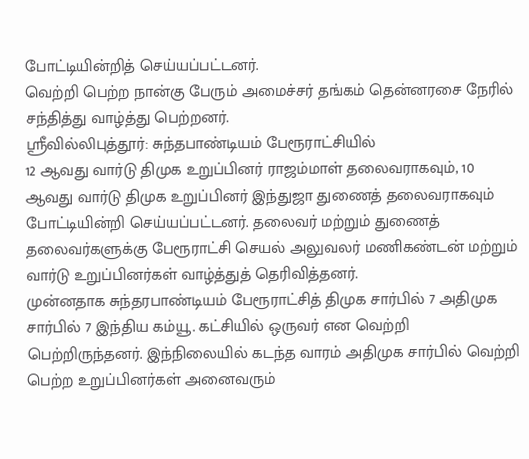போட்டியின்றித் செய்யப்பட்டனர்.
வெற்றி பெற்ற நான்கு பேரும் அமைச்சர் தங்கம் தென்னரசை நேரில் சந்தித்து வாழ்த்து பெற்றனர்.
ஸ்ரீவில்லிபுத்தூர்: சுந்தபாண்டியம் பேரூராட்சியில்
12 ஆவது வார்டு திமுக உறுப்பினர் ராஜம்மாள் தலைவராகவும், 10 ஆவது வார்டு திமுக உறுப்பினர் இந்துஜா துணைத் தலைவராகவும் போட்டியின்றி செய்யப்பட்டனர். தலைவர் மற்றும் துணைத் தலைவர்களுக்கு பேரூராட்சி செயல் அலுவலர் மணிகண்டன் மற்றும் வார்டு உறுப்பினர்கள் வாழ்த்துத் தெரிவித்தனர்.
முன்னதாக சுந்தரபாண்டியம் பேரூராட்சித் திமுக சார்பில் 7 அதிமுக சார்பில் 7 இந்திய கம்யூ. கட்சியில் ஒருவர் என வெற்றி பெற்றிருந்தனர். இந்நிலையில் கடந்த வாரம் அதிமுக சார்பில் வெற்றி பெற்ற உறுப்பினர்கள் அனைவரும்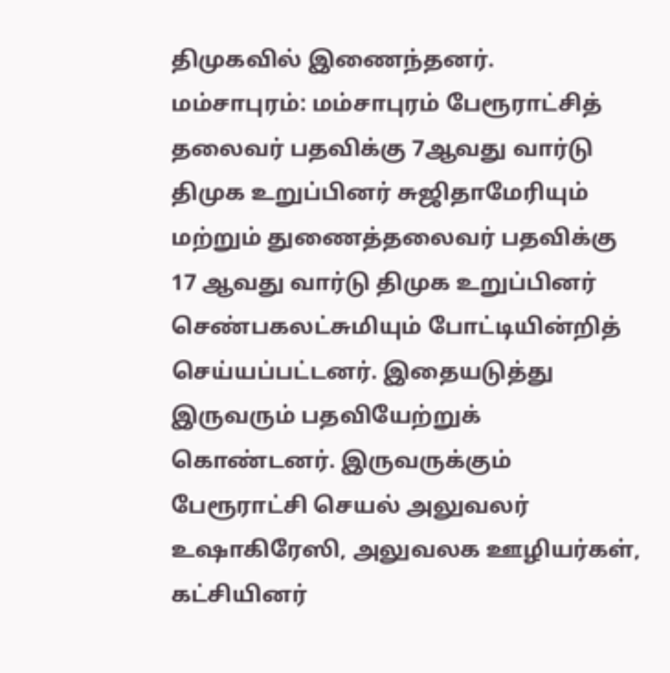திமுகவில் இணைந்தனர்.
மம்சாபுரம்: மம்சாபுரம் பேரூராட்சித் தலைவர் பதவிக்கு 7ஆவது வார்டு திமுக உறுப்பினர் சுஜிதாமேரியும் மற்றும் துணைத்தலைவர் பதவிக்கு 17 ஆவது வார்டு திமுக உறுப்பினர் செண்பகலட்சுமியும் போட்டியின்றித் செய்யப்பட்டனர். இதையடுத்து இருவரும் பதவியேற்றுக் கொண்டனர். இருவருக்கும் பேரூராட்சி செயல் அலுவலர் உஷாகிரேஸி, அலுவலக ஊழியர்கள், கட்சியினர்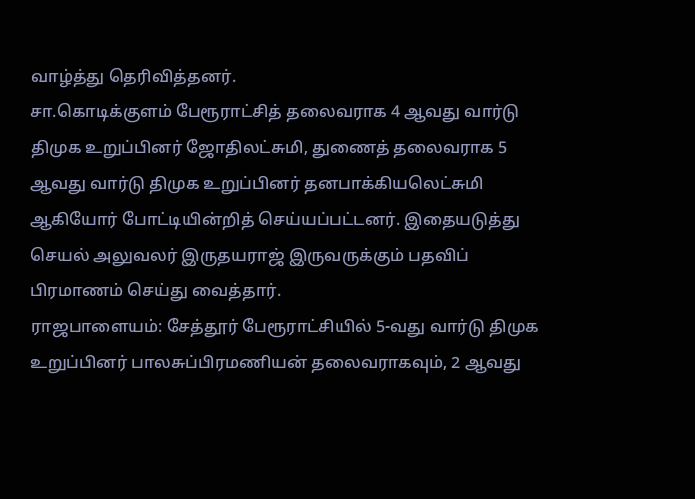வாழ்த்து தெரிவித்தனர்.
சா.கொடிக்குளம் பேரூராட்சித் தலைவராக 4 ஆவது வார்டு திமுக உறுப்பினர் ஜோதிலட்சுமி, துணைத் தலைவராக 5 ஆவது வார்டு திமுக உறுப்பினர் தனபாக்கியலெட்சுமி ஆகியோர் போட்டியின்றித் செய்யப்பட்டனர். இதையடுத்து செயல் அலுவலர் இருதயராஜ் இருவருக்கும் பதவிப் பிரமாணம் செய்து வைத்தார்.
ராஜபாளையம்: சேத்தூர் பேரூராட்சியில் 5-வது வார்டு திமுக உறுப்பினர் பாலசுப்பிரமணியன் தலைவராகவும், 2 ஆவது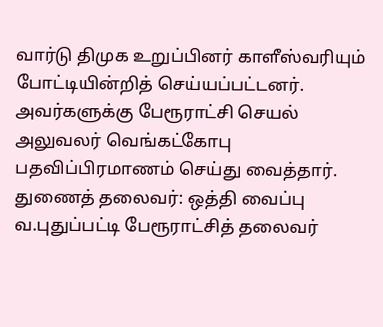வார்டு திமுக உறுப்பினர் காளீஸ்வரியும் போட்டியின்றித் செய்யப்பட்டனர். அவர்களுக்கு பேரூராட்சி செயல் அலுவலர் வெங்கட்கோபு பதவிப்பிரமாணம் செய்து வைத்தார்.
துணைத் தலைவர்: ஒத்தி வைப்பு
வ.புதுப்பட்டி பேரூராட்சித் தலைவர்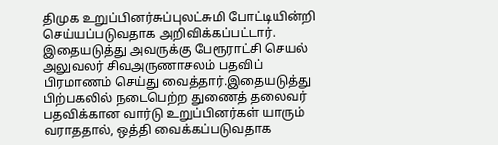திமுக உறுப்பினர்சுப்புலட்சுமி போட்டியின்றி செய்யப்படுவதாக அறிவிக்கப்பட்டார். இதையடுத்து அவருக்கு பேரூராட்சி செயல் அலுவலர் சிவஅருணாசலம் பதவிப் பிரமாணம் செய்து வைத்தார்.இதையடுத்து பிற்பகலில் நடைபெற்ற துணைத் தலைவர் பதவிக்கான வார்டு உறுப்பினர்கள் யாரும் வராததால், ஒத்தி வைக்கப்படுவதாக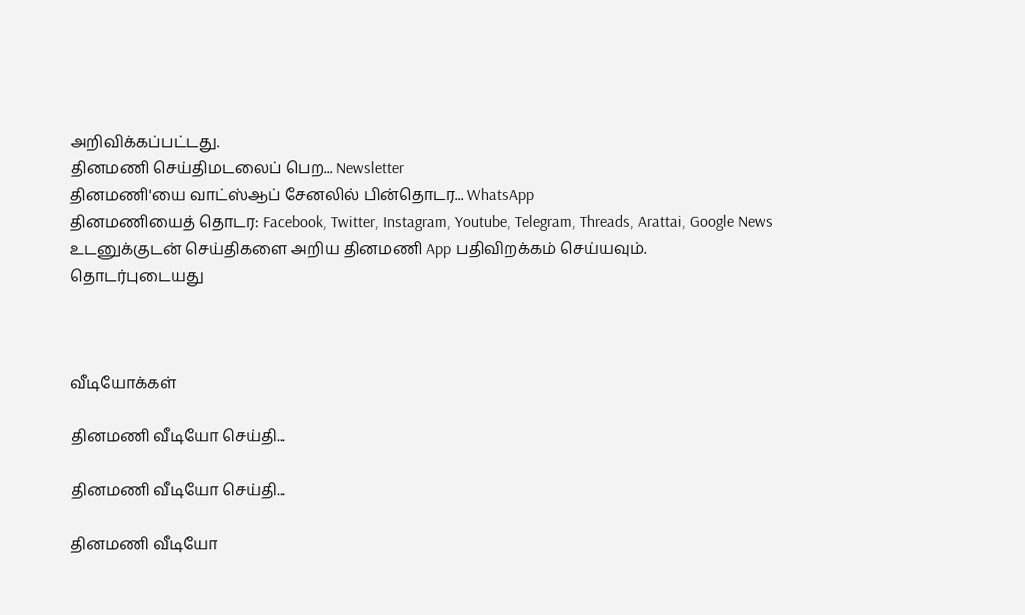அறிவிக்கப்பட்டது.
தினமணி செய்திமடலைப் பெற... Newsletter
தினமணி'யை வாட்ஸ்ஆப் சேனலில் பின்தொடர... WhatsApp
தினமணியைத் தொடர: Facebook, Twitter, Instagram, Youtube, Telegram, Threads, Arattai, Google News
உடனுக்குடன் செய்திகளை அறிய தினமணி App பதிவிறக்கம் செய்யவும்.
தொடர்புடையது



வீடியோக்கள்

தினமணி வீடியோ செய்தி...

தினமணி வீடியோ செய்தி...

தினமணி வீடியோ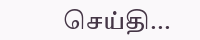செய்தி...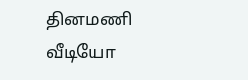தினமணி வீடியோ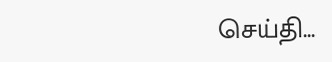செய்தி...